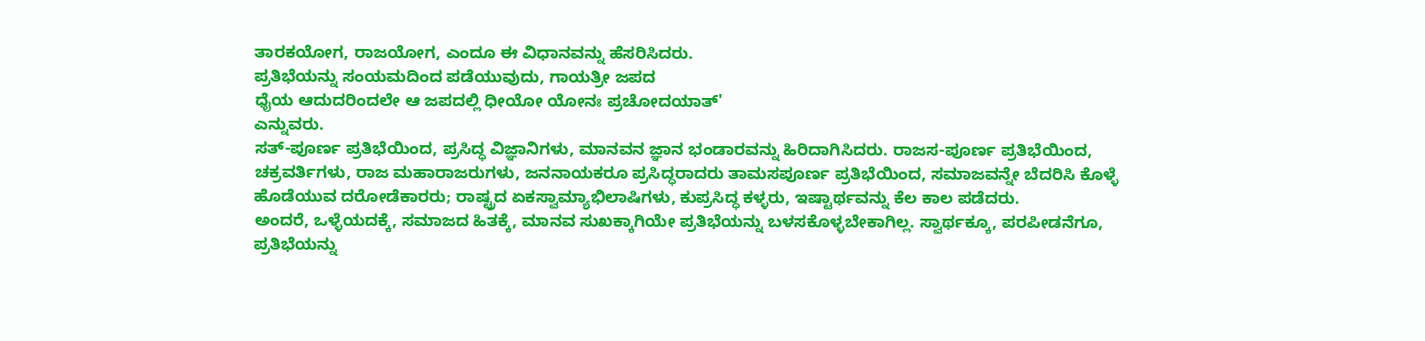ತಾರಕಯೋಗ, ರಾಜಯೋಗ, ಎಂದೂ ಈ ವಿಧಾನವನ್ನು ಹೆಸರಿಸಿದರು.
ಪ್ರತಿಭೆಯನ್ನು ಸಂಯಮದಿಂದ ಪಡೆಯುವುದು, ಗಾಯತ್ರೀ ಜಪದ
ಧೈಯ ಆದುದರಿಂದಲೇ ಆ ಜಪದಲ್ಲಿ ಧೀಯೋ ಯೋನಃ ಪ್ರಚೋದಯಾತ್'
ಎನ್ನುವರು.
ಸತ್-ಪೂರ್ಣ ಪ್ರತಿಭೆಯಿಂದ, ಪ್ರಸಿದ್ಧ ವಿಜ್ಞಾನಿಗಳು, ಮಾನವನ ಜ್ಞಾನ ಭಂಡಾರವನ್ನು ಹಿರಿದಾಗಿಸಿದರು. ರಾಜಸ-ಪೂರ್ಣ ಪ್ರತಿಭೆಯಿಂದ, ಚಕ್ರವರ್ತಿಗಳು, ರಾಜ ಮಹಾರಾಜರುಗಳು, ಜನನಾಯಕರೂ ಪ್ರಸಿದ್ಧರಾದರು ತಾಮಸಪೂರ್ಣ ಪ್ರತಿಭೆಯಿಂದ, ಸಮಾಜವನ್ನೇ ಬೆದರಿಸಿ ಕೊಳ್ಳೆ ಹೊಡೆಯುವ ದರೋಡೆಕಾರರು; ರಾಷ್ಟ್ರದ ಏಕಸ್ವಾಮ್ಯಾಭಿಲಾಷಿಗಳು, ಕುಪ್ರಸಿದ್ಧ ಕಳ್ಳರು, ಇಷ್ಟಾರ್ಥವನ್ನು ಕೆಲ ಕಾಲ ಪಡೆದರು.
ಅಂದರೆ, ಒಳ್ಳೆಯದಕ್ಕೆ, ಸಮಾಜದ ಹಿತಕ್ಕೆ, ಮಾನವ ಸುಖಕ್ಕಾಗಿಯೇ ಪ್ರತಿಭೆಯನ್ನು ಬಳಸಕೊಳ್ಳಬೇಕಾಗಿಲ್ಲ. ಸ್ವಾರ್ಥಕ್ಕೂ, ಪರಪೀಡನೆಗೂ, ಪ್ರತಿಭೆಯನ್ನು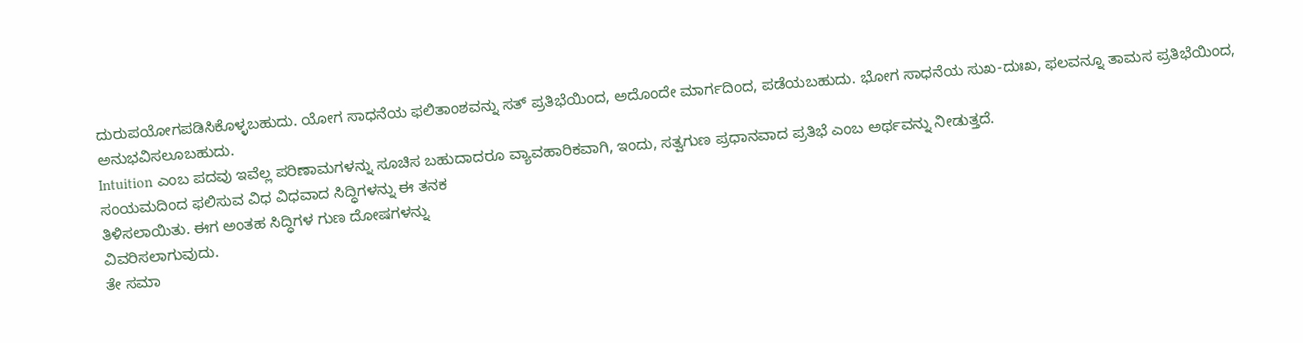ದುರುಪಯೋಗಪಡಿಸಿಕೊಳ್ಳಬಹುದು. ಯೋಗ ಸಾಧನೆಯ ಫಲಿತಾಂಶವನ್ನು ಸತ್ ಪ್ರತಿಭೆಯಿಂದ, ಅದೊಂದೇ ಮಾರ್ಗದಿಂದ, ಪಡೆಯಬಹುದು. ಭೋಗ ಸಾಧನೆಯ ಸುಖ-ದುಃಖ, ಫಲವನ್ನೂ ತಾಮಸ ಪ್ರತಿಭೆಯಿಂದ, ಅನುಭವಿಸಲೂಬಹುದು.
Intuition ಎಂಬ ಪದವು ಇವೆಲ್ಲ ಪರಿಣಾಮಗಳನ್ನು ಸೂಚಿಸ ಬಹುದಾದರೂ ವ್ಯಾವಹಾರಿಕವಾಗಿ, ಇಂದು, ಸತ್ವಗುಣ ಪ್ರಧಾನವಾದ ಪ್ರತಿಭೆ ಎಂಬ ಅರ್ಥವನ್ನು ನೀಡುತ್ತದೆ.
ಸಂಯಮದಿಂದ ಫಲಿಸುವ ವಿಧ ವಿಧವಾದ ಸಿದ್ಧಿಗಳನ್ನು ಈ ತನಕ
ತಿಳಿಸಲಾಯಿತು. ಈಗ ಅಂತಹ ಸಿದ್ಧಿಗಳ ಗುಣ ದೋಷಗಳನ್ನು
ವಿವರಿಸಲಾಗುವುದು.
ತೇ ಸಮಾ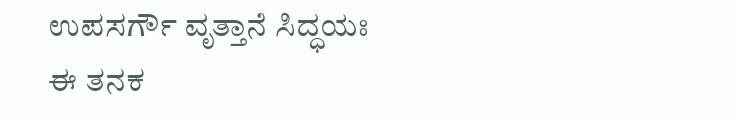ಉಪಸರ್ಗೌ ವೃತ್ತಾನೆ ಸಿದ್ಧಯಃ
ಈ ತನಕ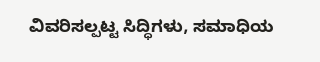ವಿವರಿಸಲ್ಪಟ್ಟ ಸಿದ್ಧಿಗಳು, ಸಮಾಧಿಯ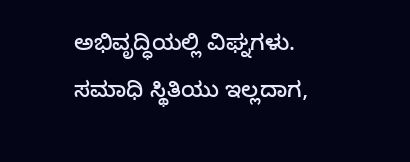ಅಭಿವೃದ್ಧಿಯಲ್ಲಿ ವಿಘ್ನಗಳು. ಸಮಾಧಿ ಸ್ಥಿತಿಯು ಇಲ್ಲದಾಗ,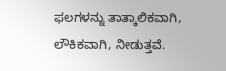ಫಲಗಳನ್ನು ತಾತ್ಕಾಲಿಕವಾಗಿ, ಲೌಕಿಕವಾಗಿ, ನೀಡುತ್ತವೆ.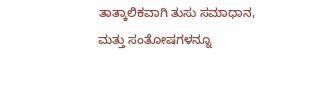ತಾತ್ಕಾಲಿಕವಾಗಿ ತುಸು ಸಮಾಧಾನ, ಮತ್ತು ಸಂತೋಷಗಳನ್ನೂ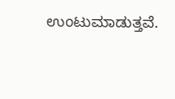ಉಂಟುಮಾಡುತ್ತವೆ.